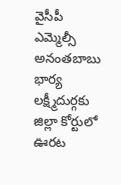వైసీపీ ఎమ్మెల్సీ అనంతబాబు భార్య లక్ష్మీదుర్గకు జిల్లా కోర్టులో ఊరట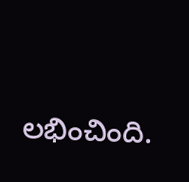లభించింది.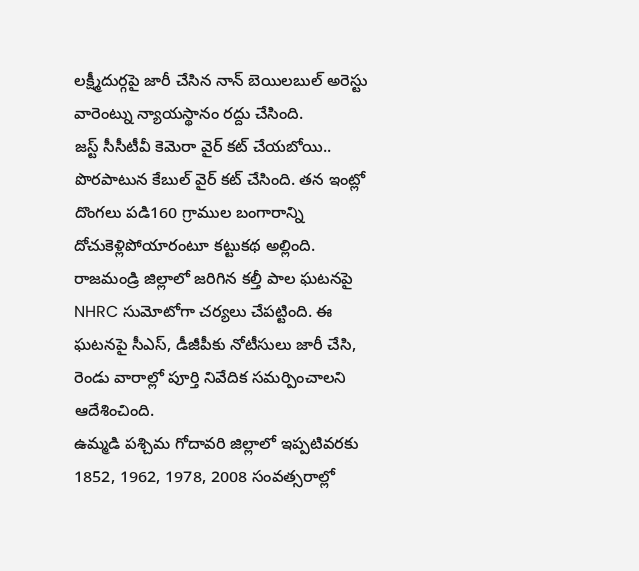లక్ష్మీదుర్గపై జారీ చేసిన నాన్ బెయిలబుల్ అరెస్టు వారెంట్ను న్యాయస్థానం రద్దు చేసింది.
జస్ట్ సీసీటీవీ కెమెరా వైర్ కట్ చేయబోయి.. పొరపాటున కేబుల్ వైర్ కట్ చేసింది. తన ఇంట్లో దొంగలు పడి160 గ్రాముల బంగారాన్ని దోచుకెళ్లిపోయారంటూ కట్టుకథ అల్లింది.
రాజమండ్రి జిల్లాలో జరిగిన కల్తీ పాల ఘటనపై NHRC సుమోటోగా చర్యలు చేపట్టింది. ఈ ఘటనపై సీఎస్, డీజీపీకు నోటీసులు జారీ చేసి, రెండు వారాల్లో పూర్తి నివేదిక సమర్పించాలని ఆదేశించింది.
ఉమ్మడి పశ్చిమ గోదావరి జిల్లాలో ఇప్పటివరకు 1852, 1962, 1978, 2008 సంవత్సరాల్లో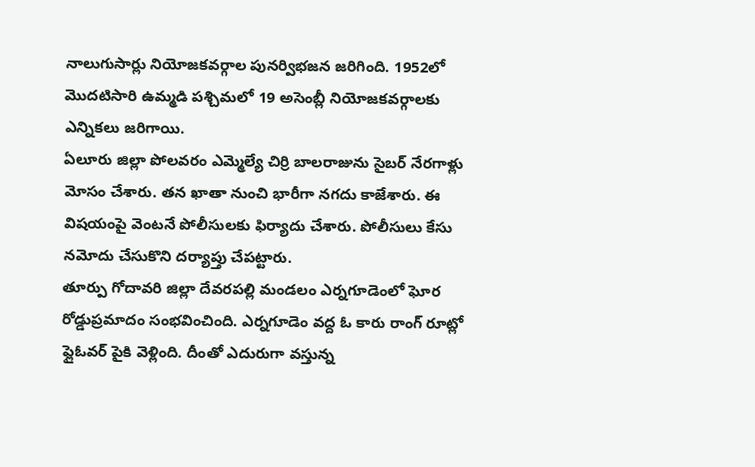నాలుగుసార్లు నియోజకవర్గాల పునర్విభజన జరిగింది. 1952లో మొదటిసారి ఉమ్మడి పశ్చిమలో 19 అసెంబ్లీ నియోజకవర్గాలకు ఎన్నికలు జరిగాయి.
ఏలూరు జిల్లా పోలవరం ఎమ్మెల్యే చిర్రి బాలరాజును సైబర్ నేరగాళ్లు మోసం చేశారు. తన ఖాతా నుంచి భారీగా నగదు కాజేశారు. ఈ విషయంపై వెంటనే పోలీసులకు ఫిర్యాదు చేశారు. పోలీసులు కేసు నమోదు చేసుకొని దర్యాప్తు చేపట్టారు.
తూర్పు గోదావరి జిల్లా దేవరపల్లి మండలం ఎర్నగూడెంలో ఘోర రోడ్డుప్రమాదం సంభవించింది. ఎర్నగూడెం వద్ద ఓ కారు రాంగ్ రూట్లో ఫ్లైఓవర్ పైకి వెళ్లింది. దీంతో ఎదురుగా వస్తున్న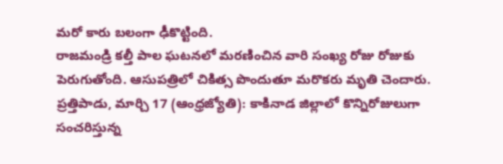మరో కారు బలంగా ఢీకొట్టింది.
రాజమండ్రి కల్తీ పాల ఘటనలో మరణించిన వారి సంఖ్య రోజు రోజుకు పెరుగుతోంది. ఆసుపత్రిలో చికిత్స పొందుతూ మరొకరు మృతి చెందారు.
ప్రత్తిపాడు, మార్చి 17 (ఆంధ్రజ్యోతి): కాకినాడ జిల్లాలో కొన్నిరోజులుగా సంచరిస్తున్న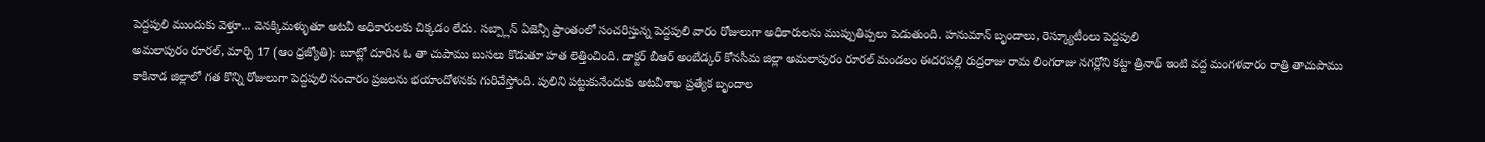పెద్దపులి ముందుకు వెళ్తూ... వెనక్కిమళ్ళుతూ అటవీ అధికారులకు చిక్కడం లేదు. సబ్ప్లాన్ ఏజెన్సీ ప్రాంతంలో సంచరిస్తున్న పెద్దపులి వారం రోజులుగా అధికారులను ముప్పుతిప్పలు పెడుతుంది. హనుమాన్ బృందాలు, రెస్క్యూటీంలు పెద్దపులి
అమలాపురం రూరల్, మార్చి 17 (ఆం ధ్రజ్యోతి): బూట్లో దూరిన ఓ తా చుపాము బుసలు కొడుతూ హత లెత్తించింది. డాక్టర్ బీఆర్ అంబేడ్కర్ కోనసీమ జిల్లా అమలాపురం రూరల్ మండలం ఈదరపల్లి రుద్రరాజు రామ లింగరాజు నగర్లోని కట్టా త్రినాథ్ ఇంటి వద్ద మంగళవారం రాత్రి తాచుపాము
కాకినాడ జిల్లాలో గత కొన్ని రోజులుగా పెద్దపులి సంచారం ప్రజలను భయాందోళనకు గురిచేస్తోంది. పులిని పట్టుకునేందుకు అటవీశాఖ ప్రత్యేక బృందాల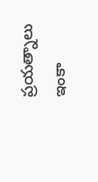ప్రయత్నాలు ఇంకా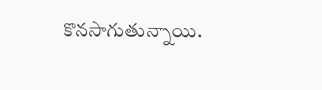కొనసాగుతున్నాయి.